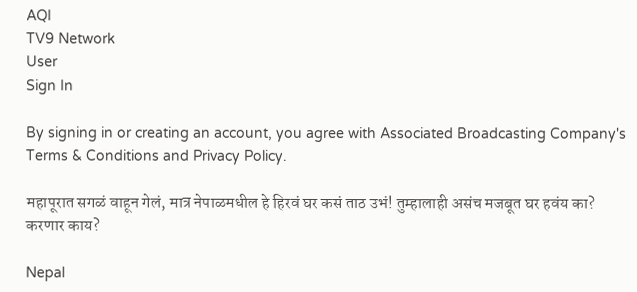AQI
TV9 Network
User
Sign In

By signing in or creating an account, you agree with Associated Broadcasting Company's Terms & Conditions and Privacy Policy.

महापूरात सगळं वाहून गेलं, मात्र नेपाळमधील हे हिरवं घर कसं ताठ उभं! तुम्हालाही असंच मजबूत घर हवंय का? करणार काय?

Nepal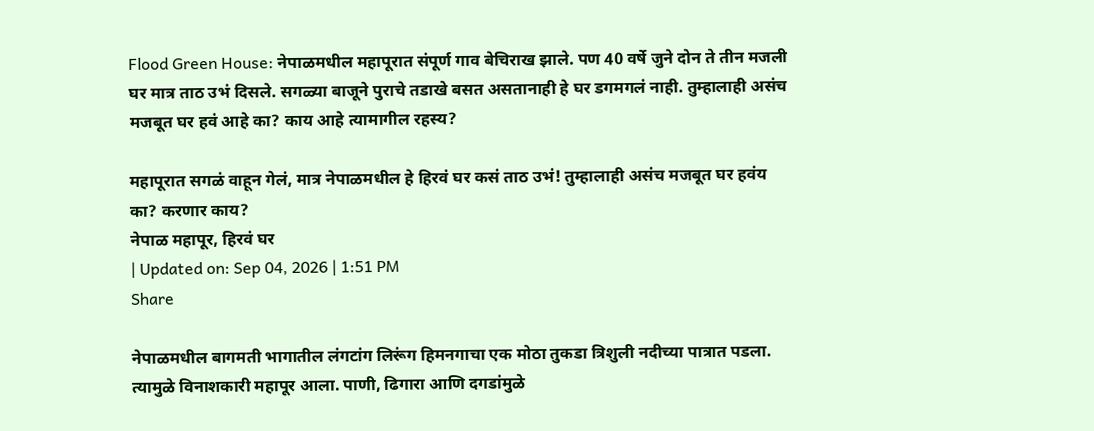Flood Green House: नेपाळमधील महापूरात संपूर्ण गाव बेचिराख झाले. पण 40 वर्षे जुने दोन ते तीन मजली घर मात्र ताठ उभं दिसले. सगळ्या बाजूने पुराचे तडाखे बसत असतानाही हे घर डगमगलं नाही. तुम्हालाही असंच मजबूत घर हवं आहे का? काय आहे त्यामागील रहस्य?

महापूरात सगळं वाहून गेलं, मात्र नेपाळमधील हे हिरवं घर कसं ताठ उभं! तुम्हालाही असंच मजबूत घर हवंय का? करणार काय?
नेपाळ महापूर, हिरवं घर
| Updated on: Sep 04, 2026 | 1:51 PM
Share

नेपाळमधील बागमती भागातील लंगटांग लिरूंग हिमनगाचा एक मोठा तुकडा त्रिशुली नदीच्या पात्रात पडला. त्यामुळे विनाशकारी महापूर आला. पाणी, ढिगारा आणि दगडांमुळे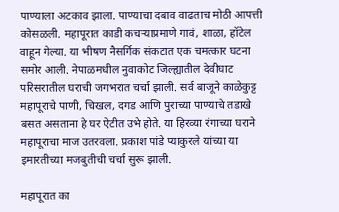पाण्याला अटकाव झाला. पाण्याचा दबाव वाढताच मोठी आपत्ती कोसळली. महापूरात काडी कचऱ्याप्रमाणे गावं, शाळा, हॉटेल वाहून गेल्या. या भीषण नैसर्गिक संकटात एक चमत्कार घटना समोर आली. नेपाळमधील नुवाकोट जिल्ह्यातील देवीघाट परिसरातील घराची जगभरात चर्चा झाली. सर्व बाजूने काळेकुट्ट महापूराचे पाणी, चिखल, दगड आणि पुराच्या पाण्याचे तडाखे बसत असताना हे घर ऐटीत उभे होते. या हिरव्या रंगाच्या घराने महापूराचा माज उतरवला. प्रकाश पांडे प्याकुरले यांच्या या इमारतीच्या मजबुतीची चर्चा सुरू झाली.

महापूरात का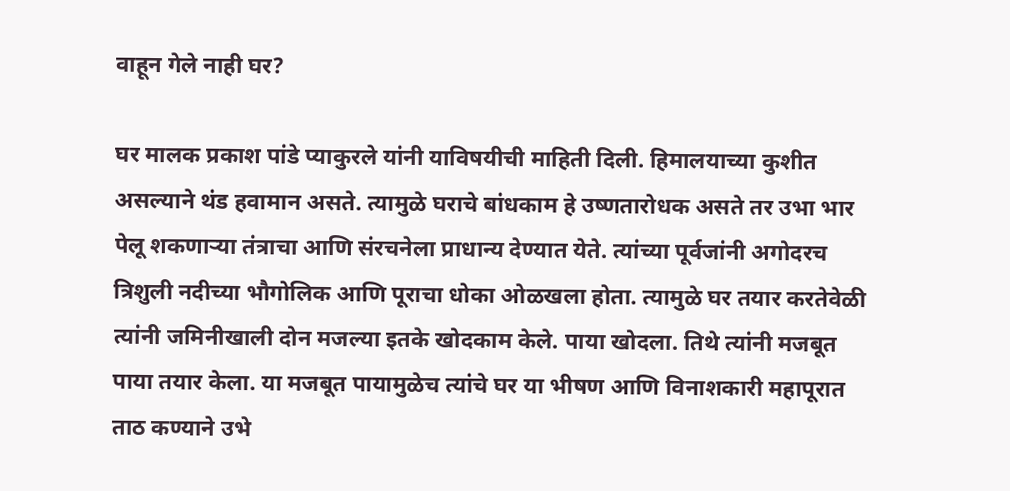वाहून गेले नाही घर?

घर मालक प्रकाश पांडे प्याकुरले यांनी याविषयीची माहिती दिली. हिमालयाच्या कुशीत असल्याने थंड हवामान असते. त्यामुळे घराचे बांधकाम हे उष्णतारोधक असते तर उभा भार पेलू शकणार्‍या तंत्राचा आणि संरचनेला प्राधान्य देण्यात येते. त्यांच्या पूर्वजांनी अगोदरच त्रिशुली नदीच्या भौगोलिक आणि पूराचा धोका ओळखला होता. त्यामुळे घर तयार करतेवेळी त्यांनी जमिनीखाली दोन मजल्या इतके खोदकाम केले. पाया खोदला. तिथे त्यांनी मजबूत पाया तयार केला. या मजबूत पायामुळेच त्यांचे घर या भीषण आणि विनाशकारी महापूरात ताठ कण्याने उभे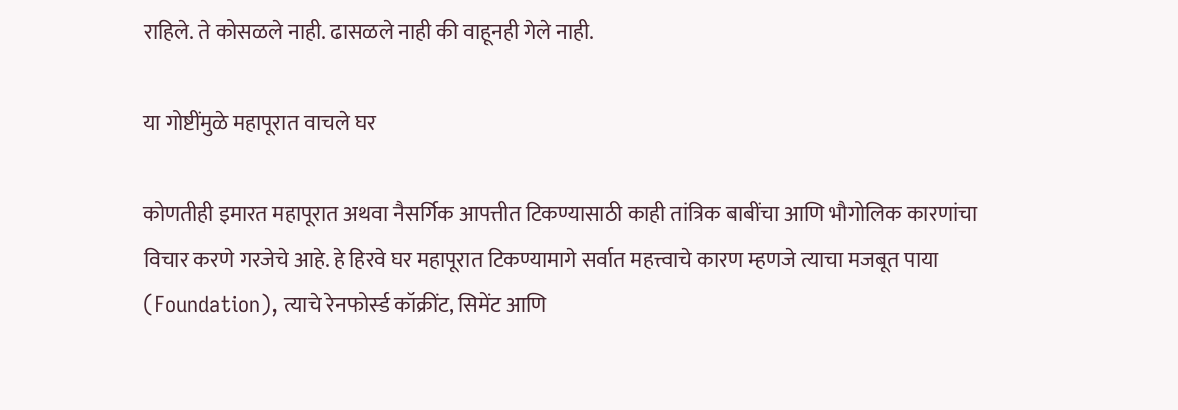राहिले. ते कोसळले नाही. ढासळले नाही की वाहूनही गेले नाही.

या गोष्टींमुळे महापूरात वाचले घर

कोणतीही इमारत महापूरात अथवा नैसर्गिक आपत्तीत टिकण्यासाठी काही तांत्रिक बाबींचा आणि भौगोलिक कारणांचा विचार करणे गरजेचे आहे. हे हिरवे घर महापूरात टिकण्यामागे सर्वात महत्त्वाचे कारण म्हणजे त्याचा मजबूत पाया (Foundation), त्याचे रेनफोर्स्ड कॉक्रींट, सिमेंट आणि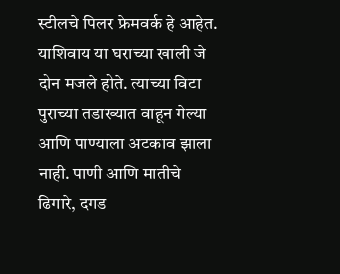स्टीलचे पिलर फ्रेमवर्क हे आहेत. याशिवाय या घराच्या खाली जे दोन मजले होते. त्याच्या विटा पुराच्या तडाख्यात वाहून गेल्या आणि पाण्याला अटकाव झाला नाही. पाणी आणि मातीचे ढिगारे, दगड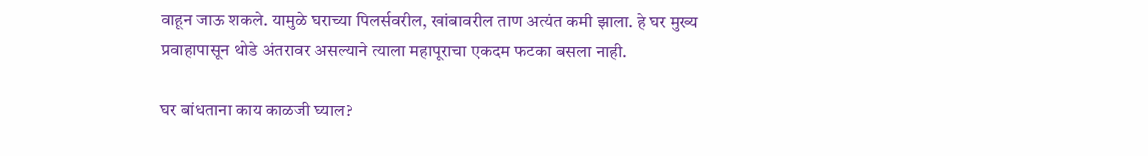वाहून जाऊ शकले. यामुळे घराच्या पिलर्सवरील, खांबावरील ताण अत्यंत कमी झाला. हे घर मुख्य प्रवाहापासून थोडे अंतरावर असल्याने त्याला महापूराचा एकदम फटका बसला नाही.

घर बांधताना काय काळजी घ्याल?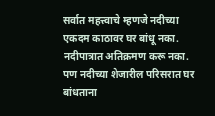सर्वात महत्त्वाचे म्हणजे नदीच्या एकदम काठावर घर बांधू नका. नदीपात्रात अतिक्रमण करू नका. पण नदीच्या शेजारील परिसरात घर बांधताना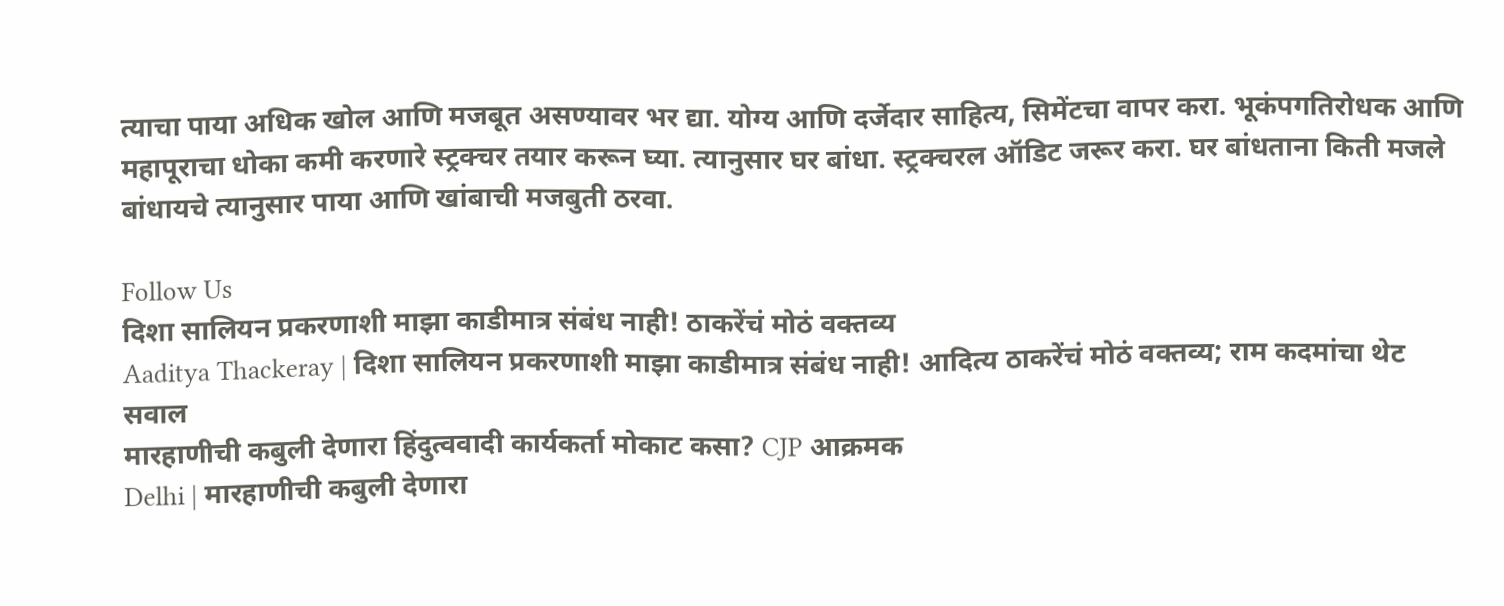त्याचा पाया अधिक खोल आणि मजबूत असण्यावर भर द्या. योग्य आणि दर्जेदार साहित्य, सिमेंटचा वापर करा. भूकंपगतिरोधक आणि महापूराचा धोका कमी करणारे स्ट्रक्चर तयार करून घ्या. त्यानुसार घर बांधा. स्ट्रक्चरल ऑडिट जरूर करा. घर बांधताना किती मजले बांधायचे त्यानुसार पाया आणि खांबाची मजबुती ठरवा.

Follow Us
दिशा सालियन प्रकरणाशी माझा काडीमात्र संबंध नाही! ठाकरेंचं मोठं वक्तव्य
Aaditya Thackeray | दिशा सालियन प्रकरणाशी माझा काडीमात्र संबंध नाही! आदित्य ठाकरेंचं मोठं वक्तव्य; राम कदमांचा थेट सवाल
मारहाणीची कबुली देणारा हिंदुत्ववादी कार्यकर्ता मोकाट कसा? CJP आक्रमक
Delhi | मारहाणीची कबुली देणारा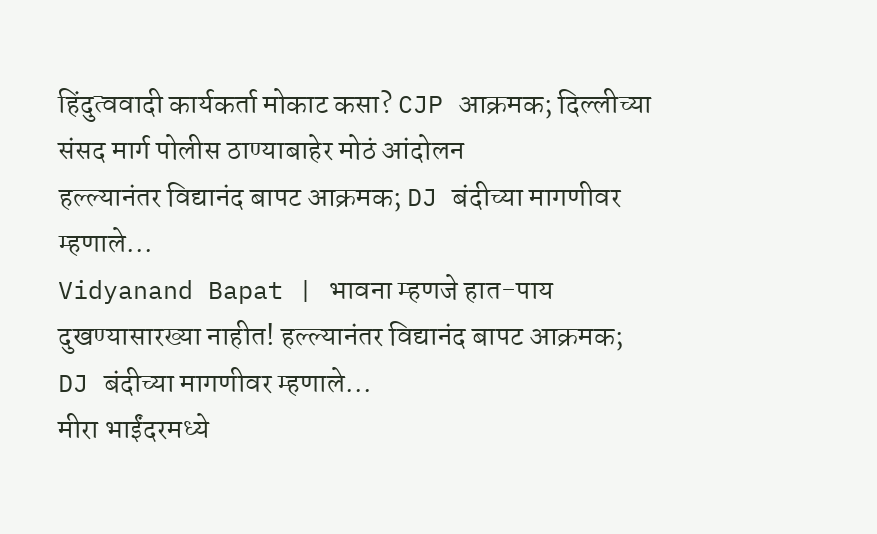हिंदुत्ववादी कार्यकर्ता मोकाट कसा? CJP आक्रमक; दिल्लीच्या संसद मार्ग पोलीस ठाण्याबाहेर मोठं आंदोलन
हल्ल्यानंतर विद्यानंद बापट आक्रमक; DJ बंदीच्या मागणीवर म्हणाले...
Vidyanand Bapat | भावना म्हणजे हात-पाय दुखण्यासारख्या नाहीत! हल्ल्यानंतर विद्यानंद बापट आक्रमक; DJ बंदीच्या मागणीवर म्हणाले...
मीरा भाईंदरमध्ये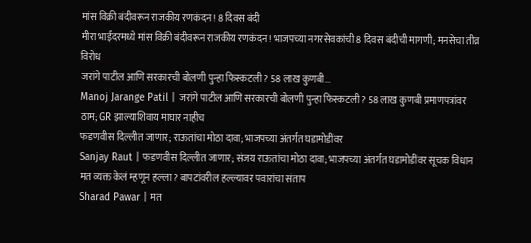मांस विक्री बंदीवरून राजकीय रणकंदन! 8 दिवस बंदी
मीरा भाईंदरमध्ये मांस विक्री बंदीवरून राजकीय रणकंदन! भाजपच्या नगरसेवकांची 8 दिवस बंदीची मागणी; मनसेचा तीव्र विरोध
जरांगे पाटील आणि सरकारची बोलणी पुन्हा फिस्कटली? 58 लाख कुणबी...
Manoj Jarange Patil | जरांगे पाटील आणि सरकारची बोलणी पुन्हा फिस्कटली? 58 लाख कुणबी प्रमाणपत्रांवर ठाम; GR झाल्याशिवाय माघार नाहीच
फडणवीस दिल्लीत जाणार; राऊतांचा मोठा दावा; भाजपच्या अंतर्गत घडामोडींवर
Sanjay Raut | फडणवीस दिल्लीत जाणार; संजय राऊतांचा मोठा दावा; भाजपच्या अंतर्गत घडामोडींवर सूचक विधान
मत व्यक्त केलं म्हणून हल्ला? बापटांवरील हल्ल्यावर पवारांचा संताप
Sharad Pawar | मत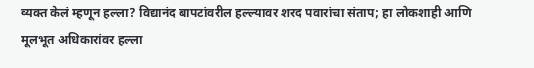व्यक्त केलं म्हणून हल्ला? विद्यानंद बापटांवरील हल्ल्यावर शरद पवारांचा संताप; हा लोकशाही आणि मूलभूत अधिकारांवर हल्ला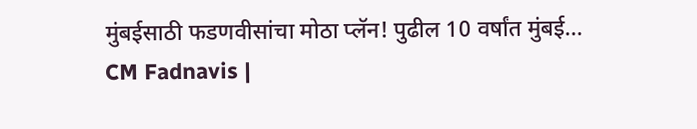मुंबईसाठी फडणवीसांचा मोठा प्लॅन! पुढील 10 वर्षांत मुंबई...
CM Fadnavis |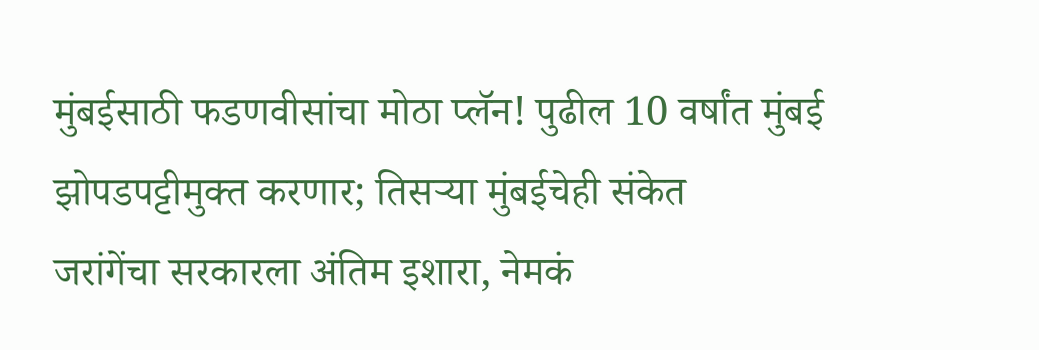मुंबईसाठी फडणवीसांचा मोठा प्लॅन! पुढील 10 वर्षांत मुंबई झोपडपट्टीमुक्त करणार; तिसऱ्या मुंबईचेही संकेत
जरांगेंचा सरकारला अंतिम इशारा, नेमकं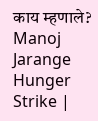काय म्हणाले?
Manoj Jarange Hunger Strike |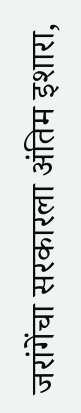जरांगेंचा सरकारला अंतिम इशारा,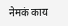नेमकं काय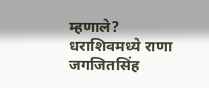म्हणाले?
धराशिवमध्ये राणा जगजितसिंह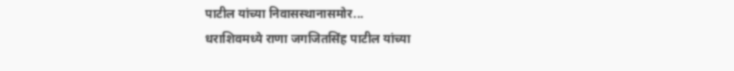पाटील यांच्या निवासस्थानासमोर...
धराशिवमध्ये राणा जगजितसिंह पाटील यांच्या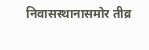निवासस्थानासमोर तीव्र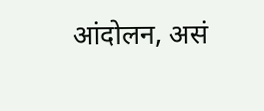आंदोलन, असं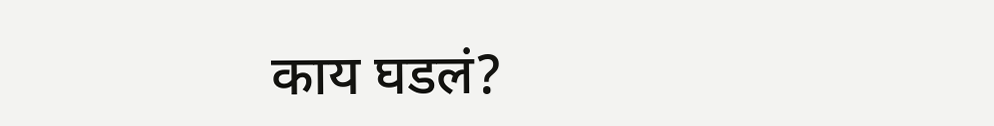काय घडलं?